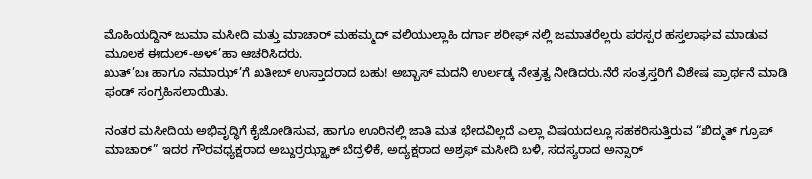ಮೊಹಿಯದ್ದಿನ್ ಜುಮಾ ಮಸೀದಿ ಮತ್ತು ಮಾಚಾರ್ ಮಹಮ್ಮದ್ ವಲಿಯುಲ್ಲಾಹಿ ದರ್ಗಾ ಶರೀಫ್ ನಲ್ಲಿ ಜಮಾತರೆಲ್ಲರು ಪರಸ್ಪರ ಹಸ್ತಲಾಘವ ಮಾಡುವ ಮೂಲಕ ಈದುಲ್-ಅಳ್’ಹಾ ಆಚರಿಸಿದರು.
ಖುತ್’ಬಃ ಹಾಗೂ ನಮಾಝ್’ಗೆ ಖತೀಬ್ ಉಸ್ತಾದರಾದ ಬಹು! ಅಬ್ಬಾಸ್ ಮದನಿ ಉರ್ಲಡ್ಕ ನೇತ್ರತ್ವ ನೀಡಿದರು.ನೆರೆ ಸಂತ್ರಸ್ತರಿಗೆ ವಿಶೇಷ ಪ್ರಾರ್ಥನೆ ಮಾಡಿ ಫಂಡ್ ಸಂಗ್ರಹಿಸಲಾಯಿತು.

ನಂತರ ಮಸೀದಿಯ ಅಭಿವೃದ್ಧಿಗೆ ಕೈಜೋಡಿಸುವ, ಹಾಗೂ ಊರಿನಲ್ಲಿ ಜಾತಿ ಮತ ಭೇದವಿಲ್ಲದೆ ಎಲ್ಲಾ ವಿಷಯದಲ್ಲೂ ಸಹಕರಿಸುತ್ತಿರುವ “ಖಿದ್ಮತ್ ಗ್ರೂಪ್ ಮಾಚಾರ್” ಇದರ ಗೌರವಧ್ಯಕ್ಷರಾದ ಅಬ್ದುರ್ರಝ್ಝಾಕ್ ಬೆದ್ರಳಿಕೆ, ಅದ್ಯಕ್ಷರಾದ ಅಶ್ರಫ್ ಮಸೀದಿ ಬಳಿ, ಸದಸ್ಯರಾದ ಅನ್ಸಾರ್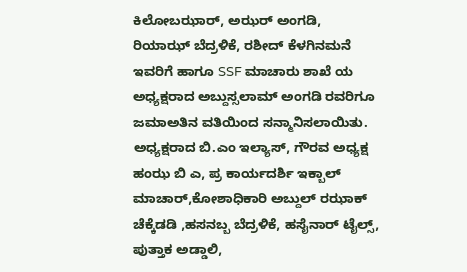ಕಿಲೋಬಝಾರ್, ಅಝರ್ ಅಂಗಡಿ, ರಿಯಾಝ್ ಬೆದ್ರಳಿಕೆ, ರಶೀದ್ ಕೆಳಗಿನಮನೆ ಇವರಿಗೆ ಹಾಗೂ SSF ಮಾಚಾರು ಶಾಖೆ ಯ ಅಧ್ಯಕ್ಷರಾದ ಅಬ್ದುಸ್ಸಲಾಮ್ ಅಂಗಡಿ ರವರಿಗೂ ಜಮಾಅತಿನ ವತಿಯಿಂದ ಸನ್ಮಾನಿಸಲಾಯಿತು.
ಅಧ್ಯಕ್ಷರಾದ ಬಿ.ಎಂ ಇಲ್ಯಾಸ್, ಗೌರವ ಅಧ್ಯಕ್ಷ ಹಂಝ ಬಿ ಎ, ಪ್ರ ಕಾರ್ಯದರ್ಶಿ ಇಕ್ಬಾಲ್ ಮಾಚಾರ್,ಕೋಶಾಧಿಕಾರಿ ಅಬ್ದುಲ್ ರಝಾಕ್ ಚೆಕ್ಕೆಡಡಿ ,ಹಸನಬ್ಬ ಬೆದ್ರಳಿಕೆ, ಹಸೈನಾರ್ ಟೈಲ್ಸ್, ಪುತ್ತಾಕ ಅಡ್ಡಾಲಿ,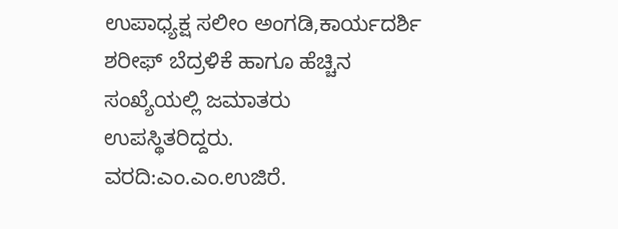ಉಪಾಧ್ಯಕ್ಷ ಸಲೀಂ ಅಂಗಡಿ,ಕಾರ್ಯದರ್ಶಿ ಶರೀಫ್ ಬೆದ್ರಳಿಕೆ ಹಾಗೂ ಹೆಚ್ಚಿನ ಸಂಖ್ಯೆಯಲ್ಲಿ ಜಮಾತರು ಉಪಸ್ಥಿತರಿದ್ದರು.
ವರದಿ:ಎಂ.ಎಂ.ಉಜಿರೆ.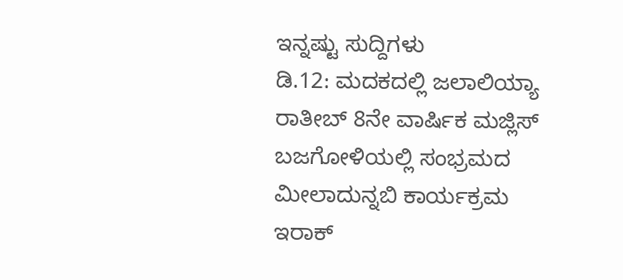ಇನ್ನಷ್ಟು ಸುದ್ದಿಗಳು
ಡಿ.12: ಮದಕದಲ್ಲಿ ಜಲಾಲಿಯ್ಯಾ ರಾತೀಬ್ 8ನೇ ವಾರ್ಷಿಕ ಮಜ್ಲಿಸ್
ಬಜಗೋಳಿಯಲ್ಲಿ ಸಂಭ್ರಮದ ಮೀಲಾದುನ್ನಬಿ ಕಾರ್ಯಕ್ರಮ
ಇರಾಕ್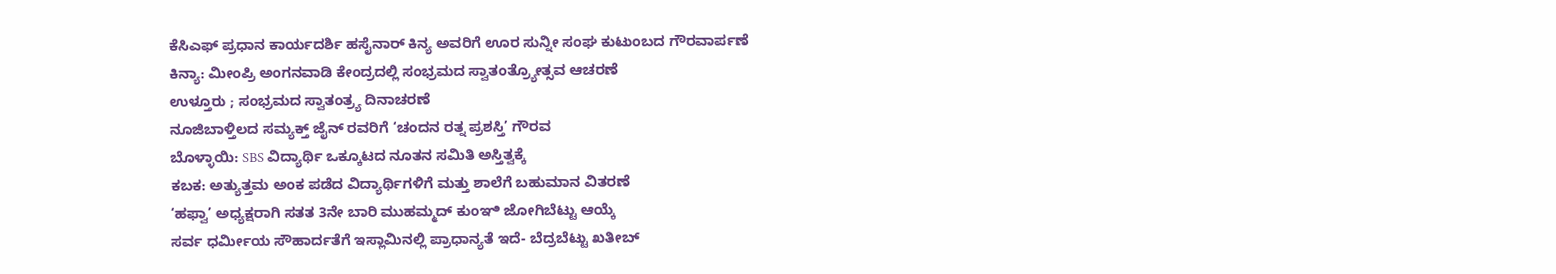ಕೆಸಿಎಫ್ ಪ್ರಧಾನ ಕಾರ್ಯದರ್ಶಿ ಹಸೈನಾರ್ ಕಿನ್ಯ ಅವರಿಗೆ ಊರ ಸುನ್ನೀ ಸಂಘ ಕುಟುಂಬದ ಗೌರವಾರ್ಪಣೆ
ಕಿನ್ಯಾ: ಮೀಂಪ್ರಿ ಅಂಗನವಾಡಿ ಕೇಂದ್ರದಲ್ಲಿ ಸಂಭ್ರಮದ ಸ್ವಾತಂತ್ರ್ಯೋತ್ಸವ ಆಚರಣೆ
ಉಳ್ತೂರು ; ಸಂಭ್ರಮದ ಸ್ವಾತಂತ್ರ್ಯ ದಿನಾಚರಣೆ
ನೂಜಿಬಾಳ್ತಿಲದ ಸಮ್ಯಕ್ತ್ ಜೈನ್ ರವರಿಗೆ ‘ಚಂದನ ರತ್ನ ಪ್ರಶಸ್ತಿ’ ಗೌರವ
ಬೊಳ್ಳಾಯಿ: SBS ವಿದ್ಯಾರ್ಥಿ ಒಕ್ಕೂಟದ ನೂತನ ಸಮಿತಿ ಅಸ್ತಿತ್ವಕ್ಕೆ
ಕಬಕ: ಅತ್ಯುತ್ತಮ ಅಂಕ ಪಡೆದ ವಿದ್ಯಾರ್ಥಿಗಳಿಗೆ ಮತ್ತು ಶಾಲೆಗೆ ಬಹುಮಾನ ವಿತರಣೆ
‘ಹಫ್ವಾ’ ಅಧ್ಯಕ್ಷರಾಗಿ ಸತತ 3ನೇ ಬಾರಿ ಮುಹಮ್ಮದ್ ಕುಂಞಿ ಜೋಗಿಬೆಟ್ಟು ಆಯ್ಕೆ
ಸರ್ವ ಧರ್ಮೀಯ ಸೌಹಾರ್ದತೆಗೆ ಇಸ್ಲಾಮಿನಲ್ಲಿ ಪ್ರಾಧಾನ್ಯತೆ ಇದೆ- ಬೆದ್ರಬೆಟ್ಟು ಖತೀಬ್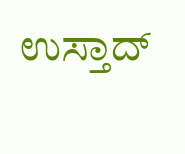ಉಸ್ತಾದ್